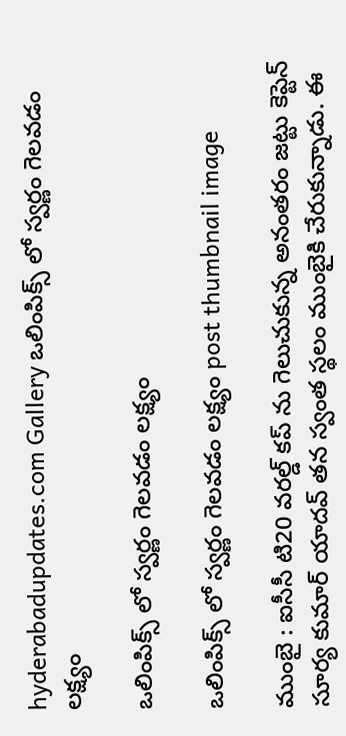hyderabadupdates.com Gallery ఒలింపిక్స్ లో స్వ‌ర్ణం గెల‌వ‌డం ల‌క్ష్యం

ఒలింపిక్స్ లో స్వ‌ర్ణం గెల‌వ‌డం ల‌క్ష్యం

ఒలింపిక్స్ లో స్వ‌ర్ణం గెల‌వ‌డం ల‌క్ష్యం post thumbnail image

ముంబై : ఐసీసీ టి20 వ‌ర‌ల్డ్ క‌ప్ ను గెలుచుకున్న అనంత‌రం జ‌ట్టు కెప్టెన్ సూర్య కుమార్ యాద‌వ్ త‌న స్వంత స్థ‌లం ముంబైకి చేరుకున్నాడు. ఈ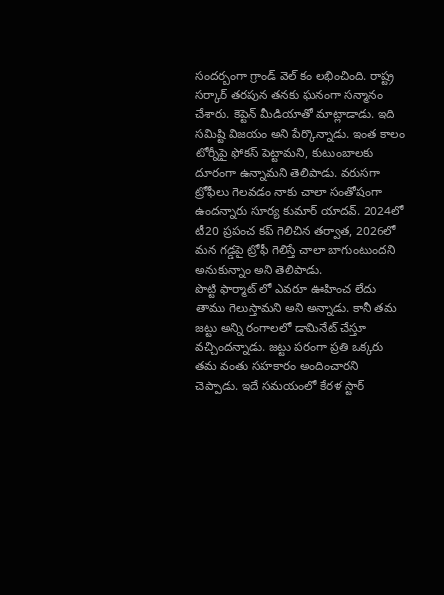సంద‌ర్బంగా గ్రాండ్ వెల్ కం ల‌భించింది. రాష్ట్ర స‌ర్కార్ త‌ర‌పున త‌న‌కు ఘ‌నంగా స‌న్మానం చేశారు. కెప్టెన్ మీడియాతో మాట్లాడాడు. ఇది స‌మిష్టి విజ‌యం అని పేర్కొన్నాడు. ఇంత కాలం టోర్నీపై ఫోక‌స్ పెట్టామ‌ని, కుటుంబాల‌కు దూరంగా ఉన్నామ‌ని తెలిపాడు. వరుసగా ట్రోఫీలు గెలవడం నాకు చాలా సంతోషంగా ఉంద‌న్నారు సూర్య కుమార్ యాద‌వ్. 2024లో టీ20 ప్రపంచ కప్ గెలిచిన తర్వాత, 2026లో మన గడ్డపై ట్రోఫీ గెలిస్తే చాలా బాగుంటుందని అనుకున్నాం అని తెలిపాడు.
పొట్టి ఫార్మాట్ లో ఎవ‌రూ ఊహించ లేదు తాము గెలుస్తామ‌ని అని అన్నాడు. కానీ త‌మ జ‌ట్టు అన్ని రంగాల‌లో డామినేట్ చేస్తూ వ‌చ్చింద‌న్నాడు. జ‌ట్టు ప‌రంగా ప్ర‌తి ఒక్క‌రు త‌మ వంతు స‌హ‌కారం అందించార‌ని చెప్పాడు. ఇదే స‌మ‌యంలో కేర‌ళ స్టార్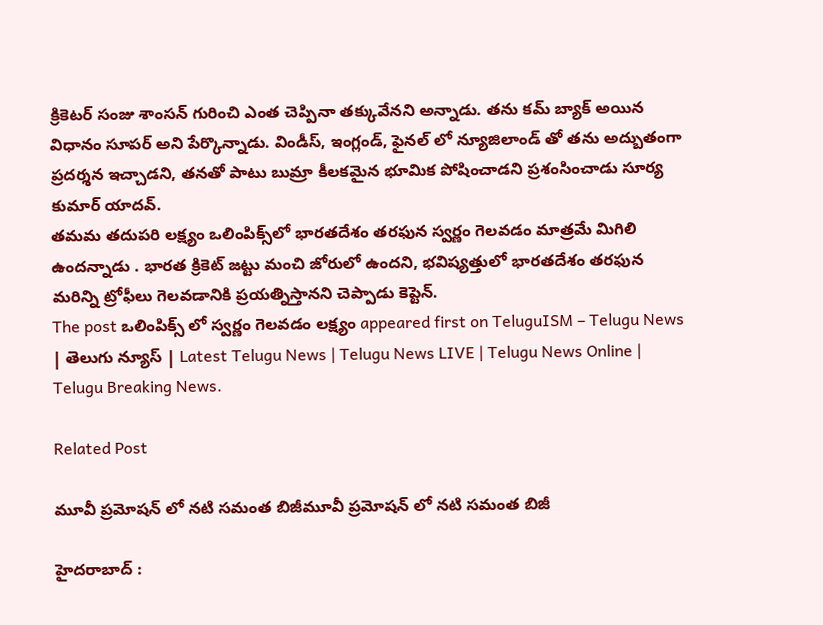క్రికెట‌ర్ సంజు శాంస‌న్ గురించి ఎంత చెప్పినా త‌క్కువేన‌ని అన్నాడు. త‌ను క‌మ్ బ్యాక్ అయిన విధానం సూప‌ర్ అని పేర్కొన్నాడు. విండీస్, ఇంగ్లండ్, ఫైన‌ల్ లో న్యూజిలాండ్ తో త‌ను అద్బుతంగా ప్ర‌ద‌ర్శ‌న ఇచ్చాడ‌ని, త‌న‌తో పాటు బుమ్రా కీల‌క‌మైన భూమిక పోషించాడ‌ని ప్ర‌శంసించాడు సూర్య కుమార్ యాద‌వ్.
త‌మ‌మ‌ తదుపరి లక్ష్యం ఒలింపిక్స్‌లో భారతదేశం తరఫున స్వర్ణం గెలవడం మాత్ర‌మే మిగిలి ఉంద‌న్నాడు . భారత క్రికెట్ జట్టు మంచి జోరులో ఉందని, భవిష్యత్తులో భారతదేశం తరఫున మరిన్ని ట్రోఫీలు గెలవడానికి ప్రయత్నిస్తాన‌ని చెప్పాడు కెప్టెన్.
The post ఒలింపిక్స్ లో స్వ‌ర్ణం గెల‌వ‌డం ల‌క్ష్యం appeared first on TeluguISM – Telugu News | తెలుగు న్యూస్ | Latest Telugu News | Telugu News LIVE | Telugu News Online | Telugu Breaking News.

Related Post

మూవీ ప్ర‌మోష‌న్ లో న‌టి స‌మంత బిజీమూవీ ప్ర‌మోష‌న్ లో న‌టి స‌మంత బిజీ

హైద‌రాబాద్ :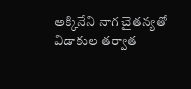అక్కినేని నాగ చైత‌న్య‌తో విడాకుల త‌ర్వాత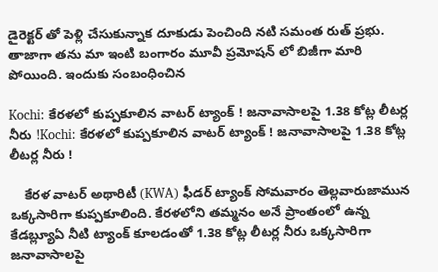డైరెక్ట‌ర్ తో పెళ్లి చేసుకున్నాక దూకుడు పెంచింది న‌టి స‌మంత రుత్ ప్ర‌భు. తాజాగా త‌ను మా ఇంటి బంగారం మూవీ ప్ర‌మోష‌న్ లో బిజీగా మారి పోయింది. ఇందుకు సంబంధించిన

Kochi: కేరళలో కుప్పకూలిన వాటర్ ట్యాంక్‌ ! జనావాసాలపై 1.38 కోట్ల లీటర్ల నీరు !Kochi: కేరళలో కుప్పకూలిన వాటర్ ట్యాంక్‌ ! జనావాసాలపై 1.38 కోట్ల లీటర్ల నీరు !

    కేరళ వాటర్ అథారిటీ (KWA) ఫీడర్ ట్యాంక్ సోమవారం తెల్లవారుజామున ఒక్కసారిగా కుప్పకూలింది. కేరళలోని తమ్మనం అనే ప్రాంతంలో ఉన్న కేడబ్ల్యూఏ నీటి ట్యాంక్‌ కూలడంతో 1.38 కోట్ల లీటర్ల నీరు ఒక్కసారిగా జనావాసాలపై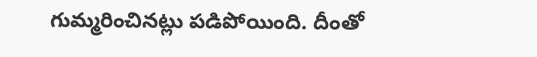గుమ్మరించినట్లు పడిపోయింది. దీంతో